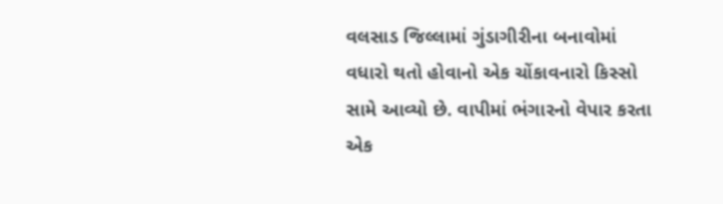વલસાડ જિલ્લામાં ગુંડાગીરીના બનાવોમાં વધારો થતો હોવાનો એક ચોંકાવનારો કિસ્સો સામે આવ્યો છે. વાપીમાં ભંગારનો વેપાર કરતા એક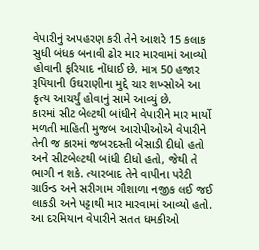વેપારીનું અપહરણ કરી તેને આશરે 15 કલાક સુધી બંધક બનાવી ઢોર માર મારવામાં આવ્યો હોવાની ફરિયાદ નોંધાઈ છે. માત્ર 50 હજાર રૂપિયાની ઉઘરાણીના મુદ્દે ચાર શખ્સોએ આ કૃત્ય આચર્યું હોવાનું સામે આવ્યું છે.
કારમાં સીટ બેલ્ટથી બાંધીને વેપારીને માર માર્યો
મળતી માહિતી મુજબ આરોપીઓએ વેપારીને તેની જ કારમાં જબરદસ્તી બેસાડી દીધો હતો અને સીટબેલ્ટથી બાંધી દીધો હતો, જેથી તે ભાગી ન શકે. ત્યારબાદ તેને વાપીના પરેટી ગ્રાઉન્ડ અને સરીગામ ગૌશાળા નજીક લઈ જઈ લાકડી અને પટ્ટાથી માર મારવામાં આવ્યો હતો. આ દરમિયાન વેપારીને સતત ધમકીઓ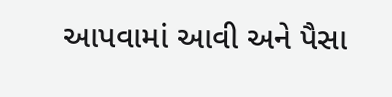આપવામાં આવી અને પૈસા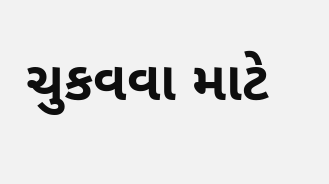ચુકવવા માટે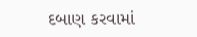દબાણ કરવામાં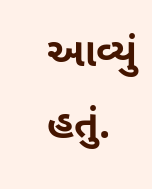આવ્યું હતું.